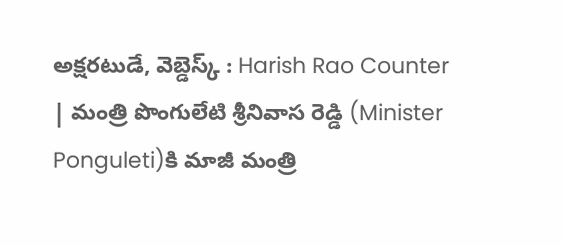అక్షరటుడే, వెబ్డెస్క్ : Harish Rao Counter | మంత్రి పొంగులేటి శ్రీనివాస రెడ్డి (Minister Ponguleti)కి మాజీ మంత్రి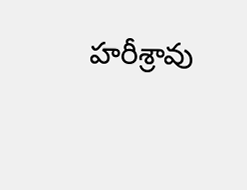హరీశ్రావు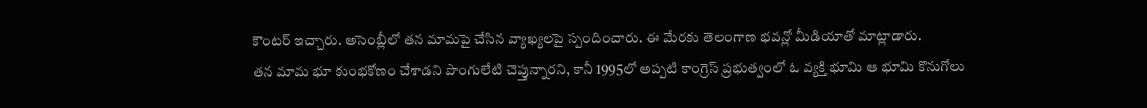కౌంటర్ ఇచ్చారు. అసెంబ్లీలో తన మామపై చేసిన వ్యాఖ్యలపై స్పందించారు. ఈ మేరకు తెలంగాణ భవన్లో మీడియాతో మాట్లాడారు.
తన మామ భూ కుంభకోణం చేశాడని పొంగులేటి చెప్తున్నారని, కానీ 1995లో అప్పటి కాంగ్రెస్ ప్రభుత్వంలో ఓ వ్యక్తి భూమి ఆ భూమి కొనుగోలు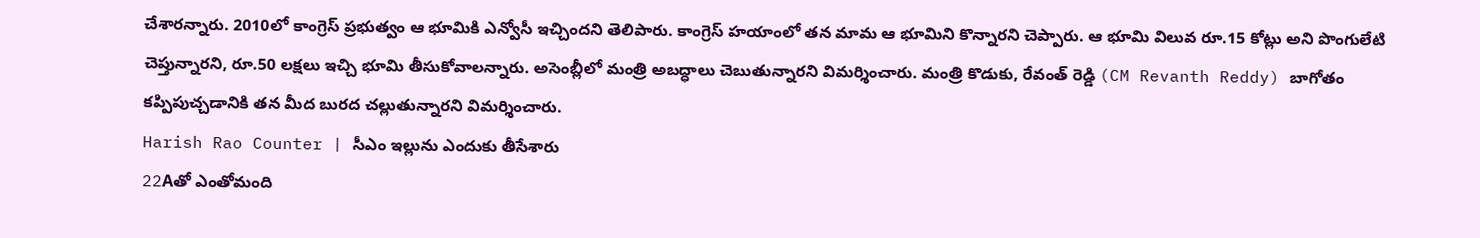చేశారన్నారు. 2010లో కాంగ్రెస్ ప్రభుత్వం ఆ భూమికి ఎన్వోసీ ఇచ్చిందని తెలిపారు. కాంగ్రెస్ హయాంలో తన మామ ఆ భూమిని కొన్నారని చెప్పారు. ఆ భూమి విలువ రూ.15 కోట్లు అని పొంగులేటి చెప్తున్నారని, రూ.50 లక్షలు ఇచ్చి భూమి తీసుకోవాలన్నారు. అసెంబ్లీలో మంత్రి అబద్ధాలు చెబుతున్నారని విమర్శించారు. మంత్రి కొడుకు, రేవంత్ రెడ్డి (CM Revanth Reddy) బాగోతం కప్పిపుచ్చడానికి తన మీద బురద చల్లుతున్నారని విమర్శించారు.
Harish Rao Counter | సీఎం ఇల్లును ఎందుకు తీసేశారు
22Aతో ఎంతోమంది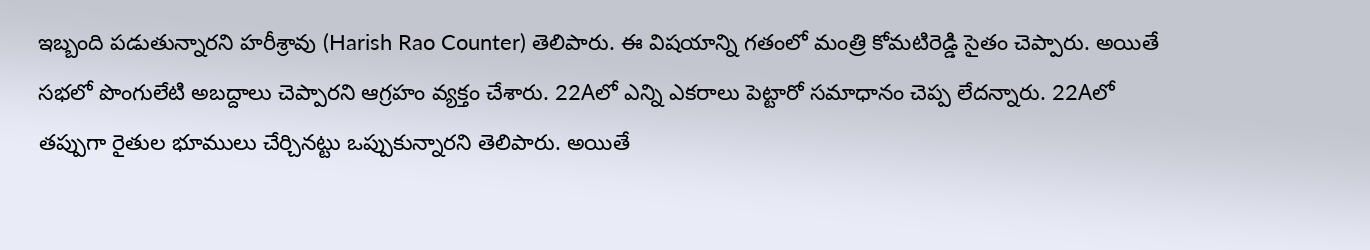ఇబ్బంది పడుతున్నారని హరీశ్రావు (Harish Rao Counter) తెలిపారు. ఈ విషయాన్ని గతంలో మంత్రి కోమటిరెడ్డి సైతం చెప్పారు. అయితే సభలో పొంగులేటి అబద్దాలు చెప్పారని ఆగ్రహం వ్యక్తం చేశారు. 22Aలో ఎన్ని ఎకరాలు పెట్టారో సమాధానం చెప్ప లేదన్నారు. 22Aలో తప్పుగా రైతుల భూములు చేర్చినట్టు ఒప్పుకున్నారని తెలిపారు. అయితే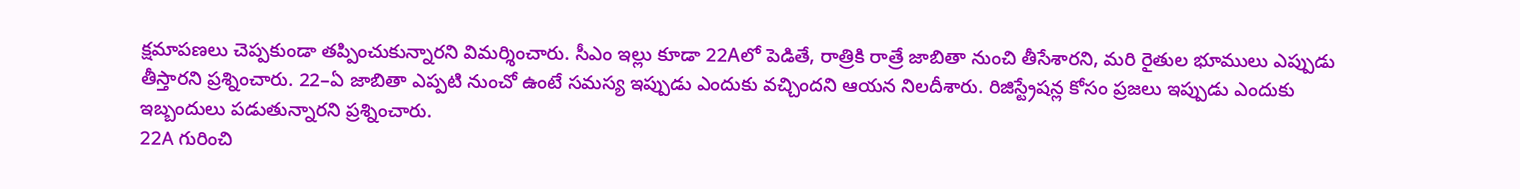క్షమాపణలు చెప్పకుండా తప్పించుకున్నారని విమర్శించారు. సీఎం ఇల్లు కూడా 22Aలో పెడితే, రాత్రికి రాత్రే జాబితా నుంచి తీసేశారని, మరి రైతుల భూములు ఎప్పుడు తీస్తారని ప్రశ్నించారు. 22–ఏ జాబితా ఎప్పటి నుంచో ఉంటే సమస్య ఇప్పుడు ఎందుకు వచ్చిందని ఆయన నిలదీశారు. రిజిస్ట్రేషన్ల కోసం ప్రజలు ఇప్పుడు ఎందుకు ఇబ్బందులు పడుతున్నారని ప్రశ్నించారు.
22A గురించి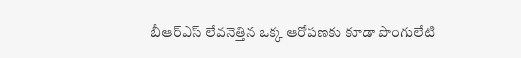బీఆర్ఎస్ లేవనెత్తిన ఒక్క ఆరోపణకు కూడా పొంగులేటి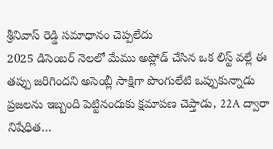శ్రీనివాస్ రెడ్డి సమాధానం చెప్పలేదు
2025 డిసెంబర్ నెలలో మేము అప్లోడ్ చేసిన ఒక లిస్ట్ వల్లే ఈ తప్పు జరిగిందని అసెంబ్లీ సాక్షిగా పొంగులేటి ఒప్పుకున్నాడు
ప్రజలను ఇబ్బంది పెట్టినందుకు క్షమాపణ చెప్తాడు, 22A ద్వారా నిషేధిత…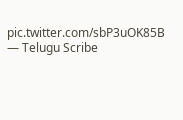pic.twitter.com/sbP3uOK85B
— Telugu Scribe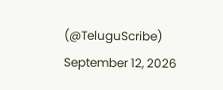(@TeluguScribe) September 12, 2026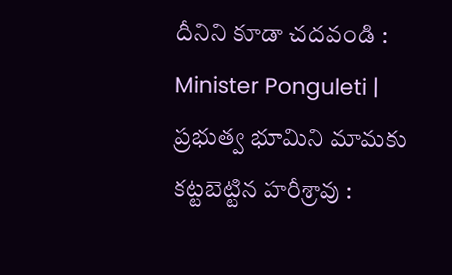దీనిని కూడా చదవండి : Minister Ponguleti | ప్రభుత్వ భూమిని మామకు కట్టబెట్టిన హరీశ్రావు :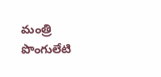మంత్రి పొంగులేటి